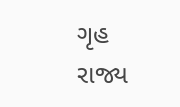ગૃહ રાજ્ય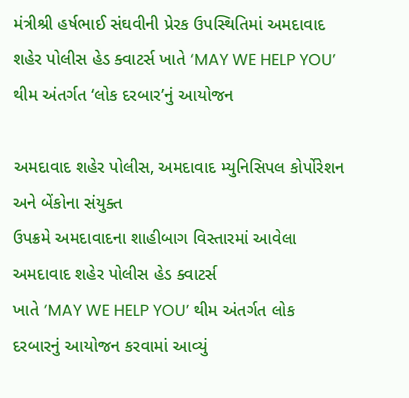મંત્રીશ્રી હર્ષભાઈ સંઘવીની પ્રેરક ઉપસ્થિતિમાં અમદાવાદ શહેર પોલીસ હેડ ક્વાટર્સ ખાતે ‘MAY WE HELP YOU’ થીમ અંતર્ગત ‘લોક દરબાર’નું આયોજન

અમદાવાદ શહેર પોલીસ, અમદાવાદ મ્યુનિસિપલ કોર્પોરેશન અને બેંકોના સંયુક્ત
ઉપક્રમે અમદાવાદના શાહીબાગ વિસ્તારમાં આવેલા અમદાવાદ શહેર પોલીસ હેડ ક્વાટર્સ
ખાતે ‘MAY WE HELP YOU’ થીમ અંતર્ગત લોક દરબારનું આયોજન કરવામાં આવ્યું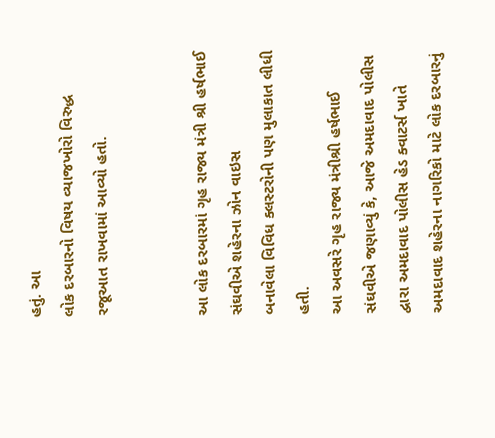હતું. આ
લોક દરબારનો વિષય વ્યાજખોરો વિરુદ્ધ રજૂઆત રાખવામાં આવ્યો હતો.


આ લોક દરબારમાં ગૃહ રાજ્ય મંત્રી શ્રી હર્ષભાઈ સંઘવીએ શહેરના ઝોન વાઇસ
બનાવેલા વિવિધ ક્લસ્ટરોની પણ મુલાકાત લીધી હતી.
આ અવસરે ગૃહ રાજ્ય મંત્રીશ્રી હર્ષભાઈ સંઘવીએ જણાવ્યું કે, આજે અમદાવાદ પોલીસ
દ્વારા અમદાવાદ પોલીસ હેડ ક્વાટર્સ ખાતે અમદાવાદ શહેરના નાગરિકો માટે લોક દરબારનું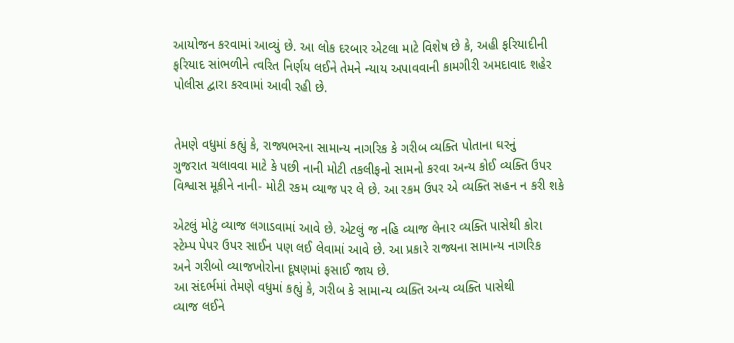આયોજન કરવામાં આવ્યું છે. આ લોક દરબાર એટલા માટે વિશેષ છે કે, અહી ફરિયાદીની
ફરિયાદ સાંભળીને ત્વરિત નિર્ણય લઈને તેમને ન્યાય અપાવવાની કામગીરી અમદાવાદ શહેર
પોલીસ દ્વારા કરવામાં આવી રહી છે.


તેમણે વધુમાં કહ્યું કે, રાજ્યભરના સામાન્ય નાગરિક કે ગરીબ વ્યક્તિ પોતાના ઘરનું
ગુજરાત ચલાવવા માટે કે પછી નાની મોટી તકલીફનો સામનો કરવા અન્ય કોઈ વ્યક્તિ ઉપર
વિશ્વાસ મૂકીને નાની- મોટી રકમ વ્યાજ પર લે છે. આ રકમ ઉપર એ વ્યક્તિ સહન ન કરી શકે

એટલું મોટું વ્યાજ લગાડવામાં આવે છે. એટલું જ નહિ વ્યાજ લેનાર વ્યક્તિ પાસેથી કોરા
સ્ટેમ્પ પેપર ઉપર સાઈન પણ લઈ લેવામાં આવે છે. આ પ્રકારે રાજ્યના સામાન્ય નાગરિક
અને ગરીબો વ્યાજખોરોના દૂષણમાં ફસાઈ જાય છે.
આ સંદર્ભમાં તેમણે વધુમાં કહ્યું કે, ગરીબ કે સામાન્ય વ્યક્તિ અન્ય વ્યક્તિ પાસેથી
વ્યાજ લઈને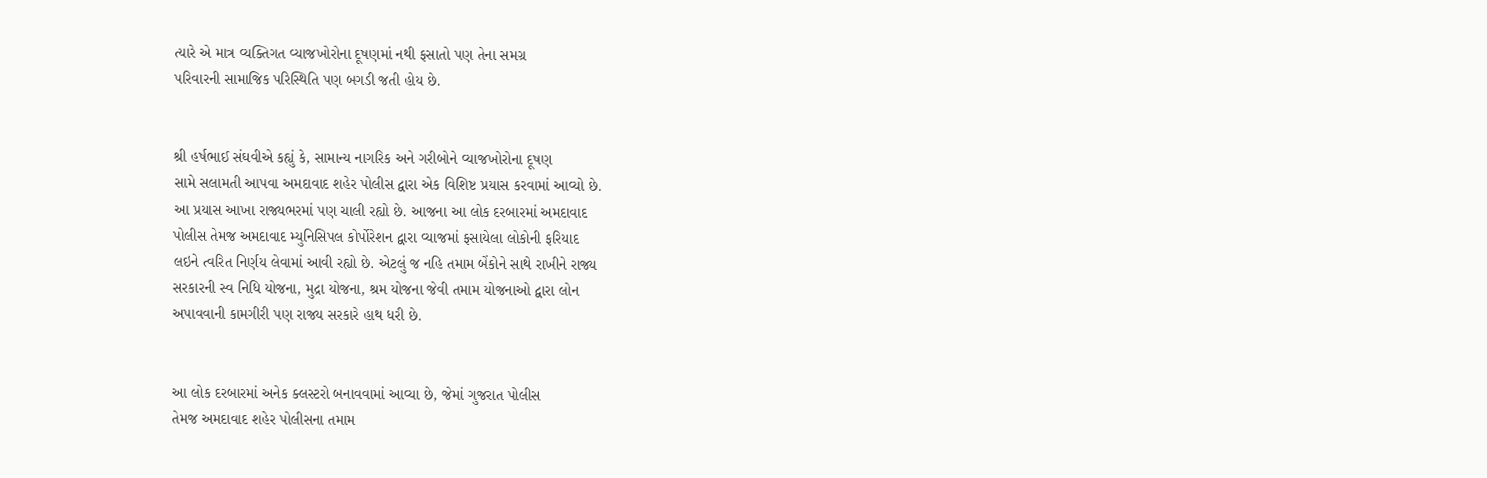ત્યારે એ માત્ર વ્યક્તિગત વ્યાજખોરોના દૂષણમાં નથી ફસાતો પણ તેના સમગ્ર
પરિવારની સામાજિક પરિસ્થિતિ પણ બગડી જતી હોય છે.


શ્રી હર્ષભાઈ સંઘવીએ કહ્યું કે, સામાન્ય નાગરિક અને ગરીબોને વ્યાજખોરોના દૂષણ
સામે સલામતી આપવા અમદાવાદ શહેર પોલીસ દ્વારા એક વિશિષ્ટ પ્રયાસ કરવામાં આવ્યો છે.
આ પ્રયાસ આખા રાજ્યભરમાં પણ ચાલી રહ્યો છે. આજના આ લોક દરબારમાં અમદાવાદ
પોલીસ તેમજ અમદાવાદ મ્યુનિસિપલ કોર્પોરેશન દ્વારા વ્યાજમાં ફસાયેલા લોકોની ફરિયાદ
લઇને ત્વરિત નિર્ણય લેવામાં આવી રહ્યો છે. એટલું જ નહિ તમામ બેંકોને સાથે રાખીને રાજ્ય
સરકારની સ્વ નિધિ યોજના, મુદ્રા યોજના, શ્રમ યોજના જેવી તમામ યોજનાઓ દ્વારા લોન
અપાવવાની કામગીરી પણ રાજ્ય સરકારે હાથ ધરી છે.


આ લોક દરબારમાં અનેક ક્લસ્ટરો બનાવવામાં આવ્યા છે, જેમાં ગુજરાત પોલીસ
તેમજ અમદાવાદ શહેર પોલીસના તમામ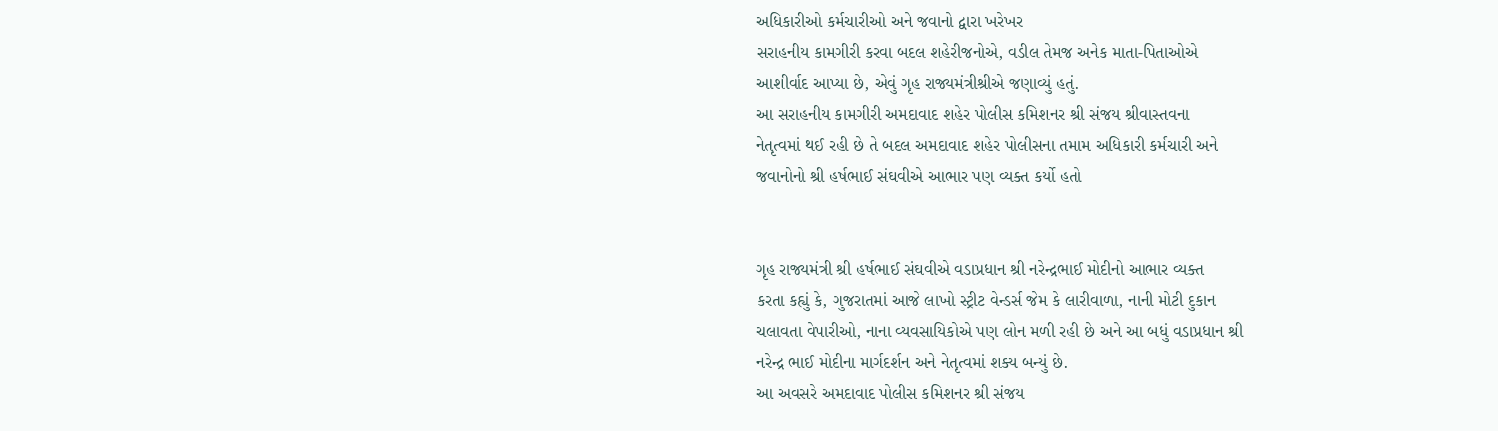અધિકારીઓ કર્મચારીઓ અને જવાનો દ્વારા ખરેખર
સરાહનીય કામગીરી કરવા બદલ શહેરીજનોએ, વડીલ તેમજ અનેક માતા-પિતાઓએ
આશીર્વાદ આપ્યા છે, એવું ગૃહ રાજ્યમંત્રીશ્રીએ જણાવ્યું હતું.
આ સરાહનીય કામગીરી અમદાવાદ શહેર પોલીસ કમિશનર શ્રી સંજય શ્રીવાસ્તવના
નેતૃત્વમાં થઈ રહી છે તે બદલ અમદાવાદ શહેર પોલીસના તમામ અધિકારી કર્મચારી અને
જવાનોનો શ્રી હર્ષભાઈ સંઘવીએ આભાર પણ વ્યક્ત કર્યો હતો


ગૃહ રાજ્યમંત્રી શ્રી હર્ષભાઈ સંઘવીએ વડાપ્રધાન શ્રી નરેન્દ્રભાઈ મોદીનો આભાર વ્યક્ત
કરતા કહ્યું કે, ગુજરાતમાં આજે લાખો સ્ટ્રીટ વેન્ડર્સ જેમ કે લારીવાળા, નાની મોટી દુકાન
ચલાવતા વેપારીઓ, નાના વ્યવસાયિકોએ પણ લોન મળી રહી છે અને આ બધું વડાપ્રધાન શ્રી
નરેન્દ્ર ભાઈ મોદીના માર્ગદર્શન અને નેતૃત્વમાં શક્ય બન્યું છે.
આ અવસરે અમદાવાદ પોલીસ કમિશનર શ્રી સંજય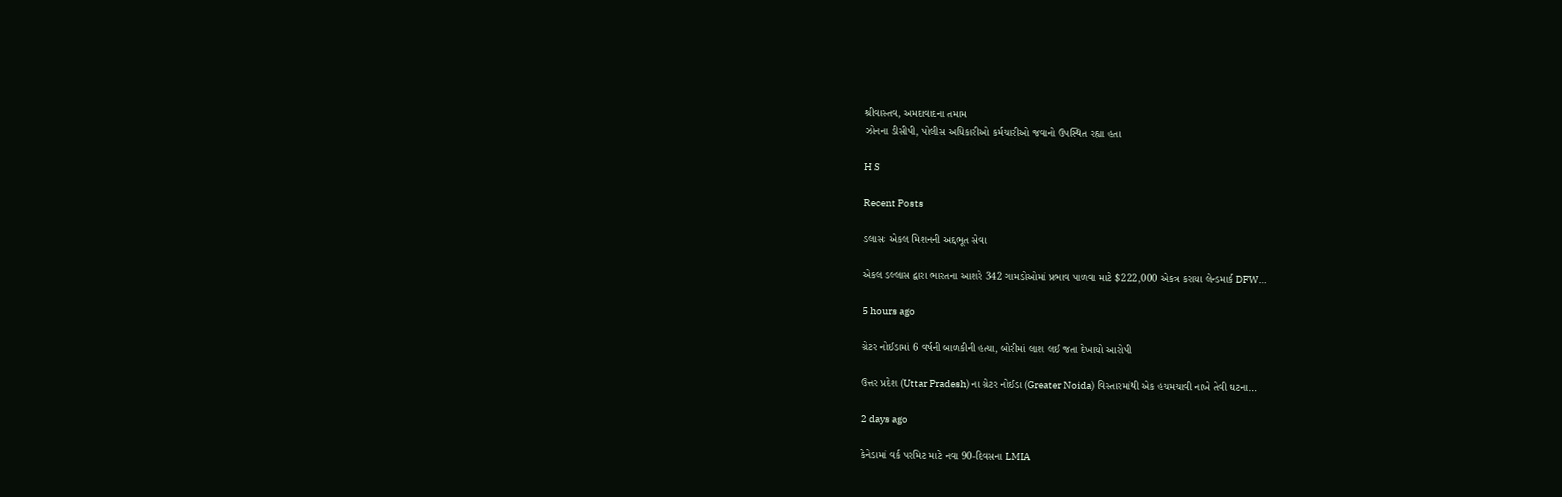શ્રીવાસ્તવ, અમદાવાદના તમામ
ઝોનના ડીસીપી, પોલીસ અધિકારીઓ કર્મચારીઓ જવાનો ઉપસ્થિત રહ્યા હતા

H S

Recent Posts

ડલાસઃ એકલ મિશનની અદ્દભૂત સેવા

એકલ ડલ્લાસ દ્વારા ભારતના આશરે 342 ગામડોઓમાં પ્રભાવ પાળવા માટે $222,000 એકત્ર કરાયા લેન્ડમાર્ક DFW…

5 hours ago

ગ્રેટર નોઈડામાં 6 વર્ષની બાળકીની હત્યા, બોરીમાં લાશ લઈ જતા દેખાયો આરોપી

ઉત્તર પ્રદેશ (Uttar Pradesh) ના ગ્રેટર નોઈડા (Greater Noida) વિસ્તારમાંથી એક હચમચાવી નાખે તેવી ઘટના…

2 days ago

કેનેડામાં વર્ક પરમિટ માટે નવા 90-દિવસના LMIA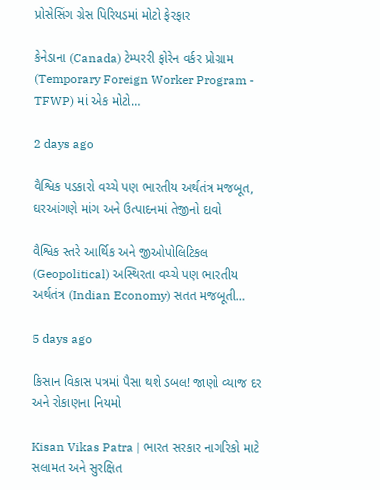પ્રોસેસિંગ ગ્રેસ પિરિયડમાં મોટો ફેરફાર

કેનેડાના (Canada) ટેમ્પરરી ફોરેન વર્કર પ્રોગ્રામ (Temporary Foreign Worker Program - TFWP) માં એક મોટો…

2 days ago

વૈશ્વિક પડકારો વચ્ચે પણ ભારતીય અર્થતંત્ર મજબૂત, ઘરઆંગણે માંગ અને ઉત્પાદનમાં તેજીનો દાવો

વૈશ્વિક સ્તરે આર્થિક અને જીઓપોલિટિકલ (Geopolitical) અસ્થિરતા વચ્ચે પણ ભારતીય અર્થતંત્ર (Indian Economy) સતત મજબૂતી…

5 days ago

કિસાન વિકાસ પત્રમાં પૈસા થશે ડબલ! જાણો વ્યાજ દર અને રોકાણના નિયમો

Kisan Vikas Patra | ભારત સરકાર નાગરિકો માટે સલામત અને સુરક્ષિત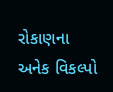રોકાણના અનેક વિકલ્પો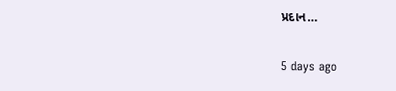પ્રદાન…

5 days ago